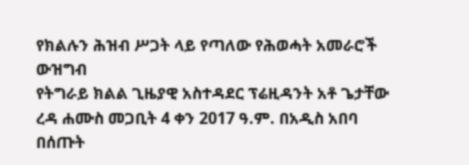የክልሉን ሕዝብ ሥጋት ላይ የጣለው የሕወሓት አመራሮች ውዝግብ
የትግራይ ክልል ጊዜያዊ አስተዳደር ፕሬዚዳንት አቶ ጌታቸው ረዳ ሐሙስ መጋቢት 4 ቀን 2017 ዓ.ም. በአዲስ አበባ በሰጡት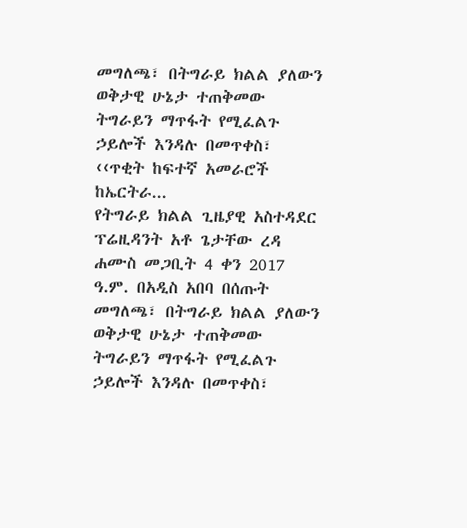መግለጫ፣ በትግራይ ክልል ያለውን ወቅታዊ ሁኔታ ተጠቅመው ትግራይን ማጥፋት የሚፈልጉ ኃይሎች እንዳሉ በመጥቀስ፣ ‹‹ጥቂት ከፍተኛ አመራሮች ከኤርትራ...
የትግራይ ክልል ጊዜያዊ አስተዳደር ፕሬዚዳንት አቶ ጌታቸው ረዳ ሐሙስ መጋቢት 4 ቀን 2017 ዓ.ም. በአዲስ አበባ በሰጡት መግለጫ፣ በትግራይ ክልል ያለውን ወቅታዊ ሁኔታ ተጠቅመው ትግራይን ማጥፋት የሚፈልጉ ኃይሎች እንዳሉ በመጥቀስ፣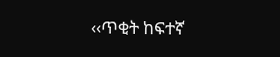‹‹ጥቂት ከፍተኛ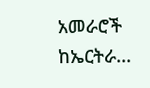አመራሮች ከኤርትራ...